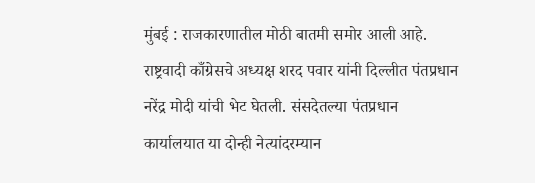मुंबई : राजकारणातील मोठी बातमी समोर आली आहे. राष्ट्रवादी काँग्रेसचे अध्यक्ष शरद पवार यांनी दिल्लीत पंतप्रधान नरेंद्र मोदी यांची भेट घेतली. संसदेतल्या पंतप्रधान कार्यालयात या दोन्ही नेत्यांदरम्यान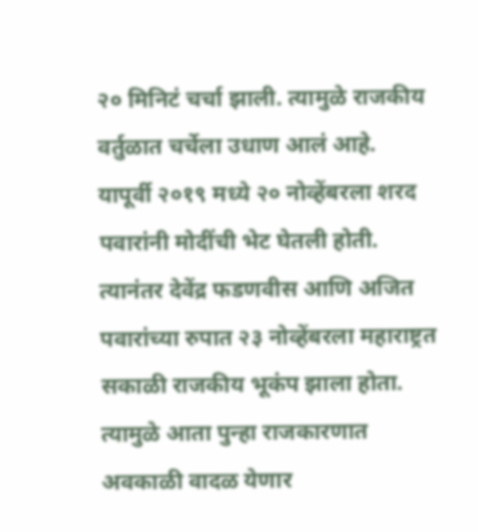२० मिनिटं चर्चा झाली. त्यामुळे राजकीय वर्तुळात चर्चेला उधाण आलं आहे. यापूर्वी २०१९ मध्ये २० नोव्हेंबरला शरद पवारांनी मोदींची भेट घेतली होती. त्यानंतर देवेंद्र फडणवीस आणि अजित पवारांच्या रुपात २३ नोव्हेंबरला महाराष्ट्रत सकाळी राजकीय भूकंप झाला होता. त्यामुळे आता पुन्हा राजकारणात अवकाळी वादळ येणार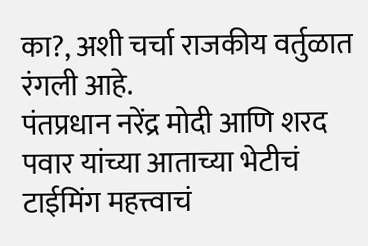का?, अशी चर्चा राजकीय वर्तुळात रंगली आहे.
पंतप्रधान नरेंद्र मोदी आणि शरद पवार यांच्या आताच्या भेटीचं टाईमिंग महत्त्वाचं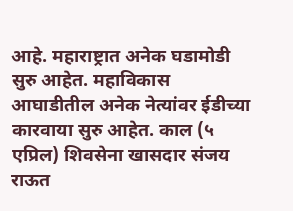आहे. महाराष्ट्रात अनेक घडामोडी सुरु आहेत. महाविकास आघाडीतील अनेक नेत्यांवर ईडीच्या कारवाया सुरु आहेत. काल (५ एप्रिल) शिवसेना खासदार संजय राऊत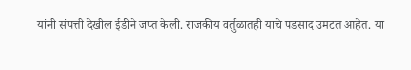यांनी संपत्ती देखील ईडीने जप्त केली. राजकीय वर्तुळातही याचे पडसाद उमटत आहेत. या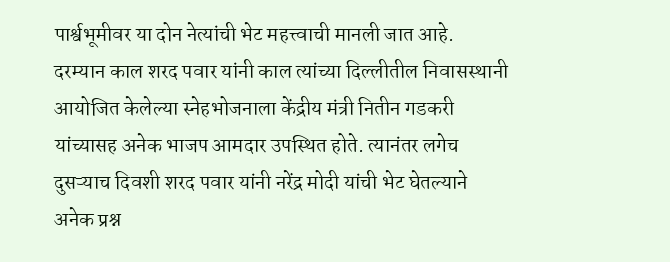पार्श्वभूमीवर या दोन नेत्यांची भेट महत्त्वाची मानली जात आहे.
दरम्यान काल शरद पवार यांनी काल त्यांच्या दिल्लीतील निवासस्थानी आयोजित केलेल्या स्नेहभोजनाला केंद्रीय मंत्री नितीन गडकरी यांच्यासह अनेक भाजप आमदार उपस्थित होते. त्यानंतर लगेच दुसऱ्याच दिवशी शरद पवार यांनी नरेंद्र मोदी यांची भेट घेतल्याने अनेक प्रश्न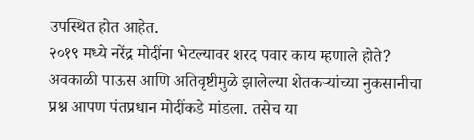उपस्थित होत आहेत.
२०१९ मध्ये नरेंद्र मोदींना भेटल्यावर शरद पवार काय म्हणाले होते?
अवकाळी पाऊस आणि अतिवृष्टीमुळे झालेल्या शेतकऱ्यांच्या नुकसानीचा प्रश्न आपण पंतप्रधान मोदींकडे मांडला. तसेच या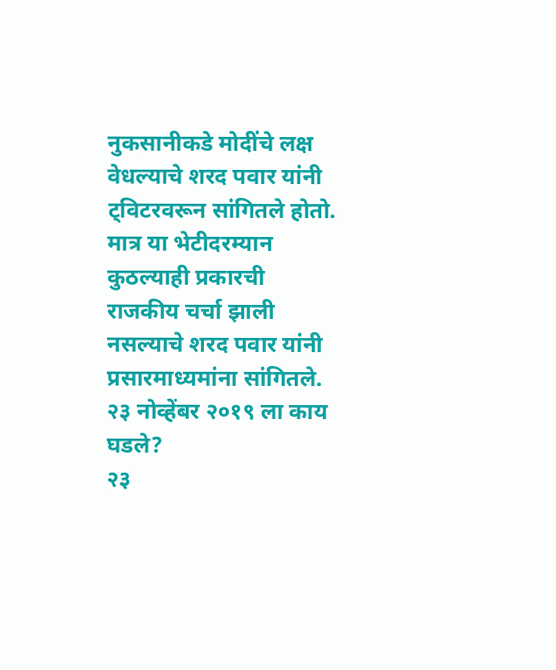नुकसानीकडे मोदींचे लक्ष वेधल्याचे शरद पवार यांनी ट्विटरवरून सांगितले होतो. मात्र या भेटीदरम्यान कुठल्याही प्रकारची राजकीय चर्चा झाली नसल्याचे शरद पवार यांनी प्रसारमाध्यमांना सांगितले.
२३ नोव्हेंबर २०१९ ला काय घडले?
२३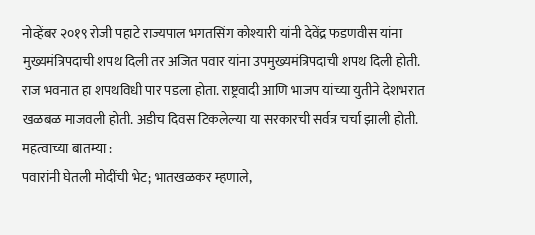नोव्हेंबर २०१९ रोजी पहाटे राज्यपाल भगतसिंग कोश्यारी यांनी देवेंद्र फडणवीस यांना मुख्यमंत्रिपदाची शपथ दिली तर अजित पवार यांना उपमुख्यमंत्रिपदाची शपथ दिली होती. राज भवनात हा शपथविधी पार पडला होता. राष्ट्रवादी आणि भाजप यांच्या युतीने देशभरात खळबळ माजवली होती. अडीच दिवस टिकलेल्या या सरकारची सर्वत्र चर्चा झाली होती.
महत्वाच्या बातम्या :
पवारांनी घेतली मोदींची भेट; भातखळकर म्हणाले,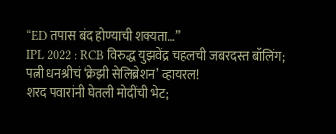“ED तपास बंद होण्याची शक्यता…”
IPL 2022 : RCB विरुद्ध युझवेंद्र चहलची जबरदस्त बॉलिंग; पत्नी धनश्रीचं ‘क्रेझी सेलिब्रेशन’ व्हायरल!
शरद पवारांनी घेतली मोदींची भेट;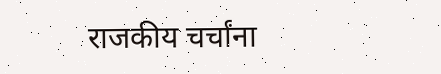राजकीय चर्चांना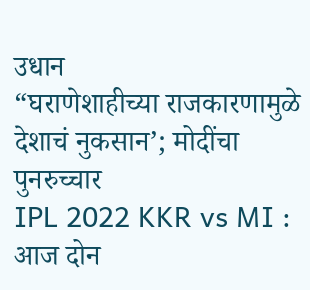उधान
“घराणेशाहीच्या राजकारणामुळे देशाचं नुकसान’; मोदींचा पुनरुच्चार
IPL 2022 KKR vs MI : आज दोन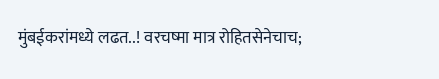मुंबईकरांमध्ये लढत..! वरचष्मा मात्र रोहितसेनेचाच;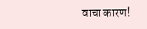वाचा कारण!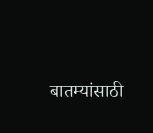बातम्यांसाठी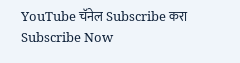YouTube चॅनेल Subscribe करा
Subscribe Now